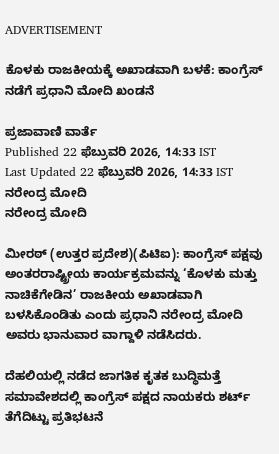ADVERTISEMENT

ಕೊಳಕು ರಾಜಕೀಯಕ್ಕೆ ಅಖಾಡವಾಗಿ ಬಳಕೆ: ಕಾಂಗ್ರೆಸ್‌ ನಡೆಗೆ ಪ್ರಧಾನಿ ಮೋದಿ ಖಂಡನೆ

ಪ್ರಜಾವಾಣಿ ವಾರ್ತೆ
Published 22 ಫೆಬ್ರುವರಿ 2026, 14:33 IST
Last Updated 22 ಫೆಬ್ರುವರಿ 2026, 14:33 IST
ನರೇಂದ್ರ ಮೋದಿ
ನರೇಂದ್ರ ಮೋದಿ

ಮೀರಠ್ (ಉತ್ತರ ಪ್ರದೇಶ)(ಪಿಟಿಐ): ಕಾಂಗ್ರೆಸ್‌ ಪಕ್ಷವು ಅಂತರರಾಷ್ಟ್ರೀಯ ಕಾರ್ಯಕ್ರಮವನ್ನು ‘ಕೊಳಕು ಮತ್ತು ನಾಚಿಕೆಗೇಡಿನ’ ರಾಜಕೀಯ ಅಖಾಡವಾಗಿ ಬಳಸಿಕೊಂಡಿತು ಎಂದು ಪ್ರಧಾನಿ ನರೇಂದ್ರ ಮೋದಿ ಅವರು ಭಾನುವಾರ ವಾಗ್ದಾಳಿ ನಡೆಸಿದರು.

ದೆಹಲಿಯಲ್ಲಿ ನಡೆದ ಜಾಗತಿಕ ಕೃತಕ ಬುದ್ಧಿಮತ್ತೆ ಸಮಾವೇಶದಲ್ಲಿ ಕಾಂಗ್ರೆಸ್‌ ಪಕ್ಷದ ನಾಯಕರು ಶರ್ಟ್‌ ತೆಗೆದಿಟ್ಟು ಪ್ರತಿಭಟನೆ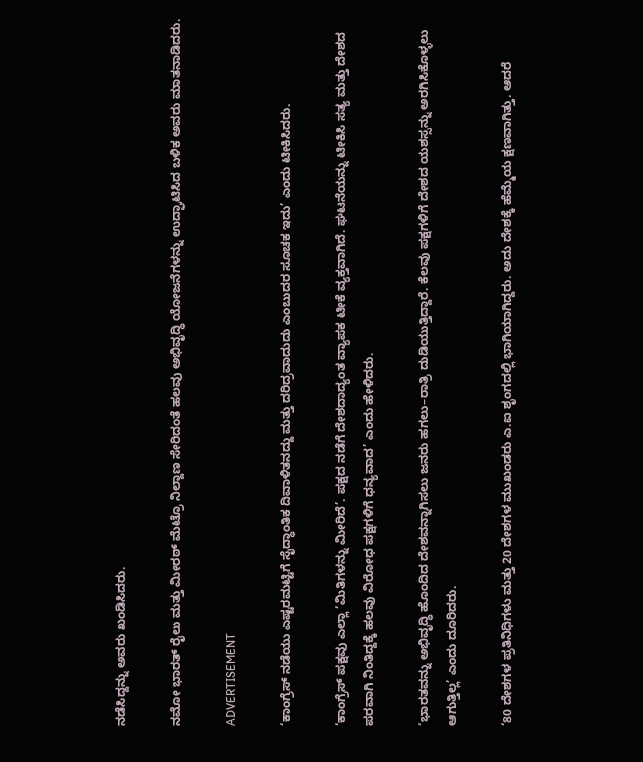ನಡೆಸಿದ್ದನ್ನು ಅವರು ಖಂಡಿಸಿದರು.

ನಮೋ ಭಾರತ್‌ ರೈಲು ಮತ್ತು ಮೀರಠ್ ಮೆಟ್ರೊ ನಿಲ್ದಾಣ ಸೇರಿದಂತೆ ಹಲವು ಅಭಿವೃದ್ಧಿ ಯೋಜನೆಗಳನ್ನು ಉದ್ಘಾಟಿಸಿದ ಬಳಿಕ ಅವರು ಮಾತನಾಡಿದರು.

ADVERTISEMENT

‘ಕಾಂಗ್ರೆಸ್‌ ನಡೆಯು ಎಷ್ಟರಮಟ್ಟಿಗೆ ಸೈದ್ಧಾಂತಿಕ ದಿವಾಳಿತನದ್ದು ಮತ್ತು ದರಿದ್ರವಾದುದು ಎಂಬುದರ ಸೂಚಕ ಇದು’ ಎಂದು ಟೀಕಿಸಿದರು.

‘ಕಾಂಗ್ರೆಸ್‌ ಪಕ್ಷವು ಎಲ್ಲಾ ‘ಮಿತಿಗಳನ್ನು ಮೀರಿದೆ’. ಪಕ್ಷದ ನಡೆಗೆ ದೇಶದಾದ್ಯಂತ ವ್ಯಾಪಕ ಟೀಕೆ ವ್ಯಕ್ತವಾಗಿದೆ. ಘಟನೆಯನ್ನು ಟೀಕಿಸಿ ಸತ್ಯ ಮತ್ತು ದೇಶದ ಪರವಾಗಿ ನಿಂತಿದ್ದಕ್ಕೆ ಹಲವು ವಿರೋಧ ಪಕ್ಷಗಳಿಗೆ ಧನ್ಯವಾದ’ ಎಂದು ಹೇಳಿದರು.

‘ಭಾರತವನ್ನು ಅಭಿವೃದ್ಧಿ ಹೊಂದಿದ ದೇಶವನ್ನಾಗಿಸಲು ಜನರು ಹಗಲು–ರಾತ್ರಿ ದುಡಿಯುತ್ತಿದ್ದಾರೆ. ಕೆಲವು ಪಕ್ಷಗಳಿಗೆ ದೇಶದ ಯಶಸ್ಸನ್ನು ಅರಗಿಸಿಕೊಳ್ಳಲು ಆಗುತ್ತಿಲ್ಲ’ ಎಂದು ದೂರಿದರು.

‘80 ದೇಶಗಳ ಪ್ರತಿನಿಧಿಗಳು ಮತ್ತು 20 ದೇಶಗಳ ಮುಖಂಡರು ಎ.ಐ ಶೃಂಗದಲ್ಲಿ ಭಾಗಿಯಾಗಿದ್ದರು. ಅದು ದೇಶಕ್ಕೆ ಹೆಮ್ಮೆಯ ಕ್ಷಣವಾಗಿತ್ತು. ಆದರೆ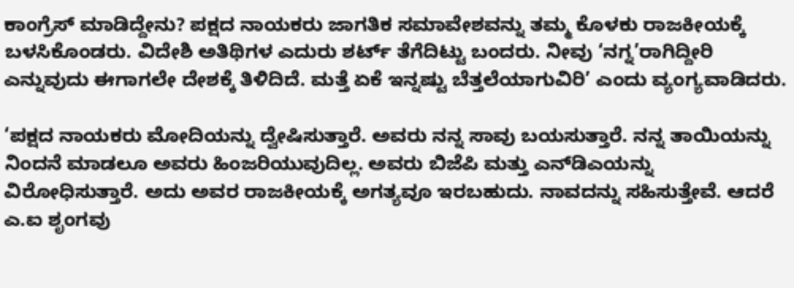ಕಾಂಗ್ರೆಸ್ ಮಾಡಿದ್ದೇನು? ಪಕ್ಷದ ನಾಯಕರು ಜಾಗತಿಕ ಸಮಾವೇಶವನ್ನು ತಮ್ಮ ಕೊಳಕು ರಾಜಕೀಯಕ್ಕೆ ಬಳಸಿಕೊಂಡರು. ವಿದೇಶಿ ಅತಿಥಿಗಳ ಎದುರು ಶರ್ಟ್‌ ತೆಗೆದಿಟ್ಟು ಬಂದರು. ನೀವು ‘ನಗ್ನ’ರಾಗಿದ್ದೀರಿ ಎನ್ನುವುದು ಈಗಾಗಲೇ ದೇಶಕ್ಕೆ ತಿಳಿದಿದೆ. ಮತ್ತೆ ಏಕೆ ಇನ್ನಷ್ಟು ಬೆತ್ತಲೆಯಾಗುವಿರಿ’ ಎಂದು ವ್ಯಂಗ್ಯವಾಡಿದರು.

‘ಪಕ್ಷದ ನಾಯಕರು ಮೋದಿಯನ್ನು ದ್ವೇಷಿಸುತ್ತಾರೆ. ಅವರು ನನ್ನ ಸಾವು ಬಯಸುತ್ತಾರೆ. ನನ್ನ ತಾಯಿಯನ್ನು ನಿಂದನೆ ಮಾಡಲೂ ಅವರು ಹಿಂಜರಿಯುವುದಿಲ್ಲ. ಅವರು ಬಿಜೆಪಿ ಮತ್ತು ಎನ್‌ಡಿಎಯನ್ನು ವಿರೋಧಿಸುತ್ತಾರೆ. ಅದು ಅವರ ರಾಜಕೀಯಕ್ಕೆ ಅಗತ್ಯವೂ ಇರಬಹುದು. ನಾವದನ್ನು ಸಹಿಸುತ್ತೇವೆ. ಆದರೆ ಎ.ಐ ಶೃಂಗವು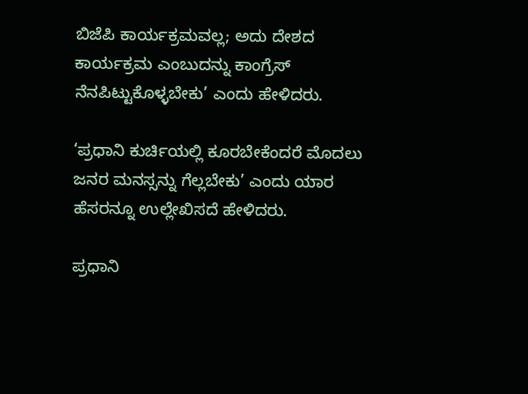ಬಿಜೆಪಿ ಕಾರ್ಯಕ್ರಮವಲ್ಲ; ಅದು ದೇಶದ ಕಾರ್ಯಕ್ರಮ ಎಂಬುದನ್ನು ಕಾಂಗ್ರೆಸ್‌ ನೆನಪಿಟ್ಟುಕೊಳ್ಳಬೇಕು’ ಎಂದು ಹೇಳಿದರು.

‘ಪ್ರಧಾನಿ ಕುರ್ಚಿಯಲ್ಲಿ ಕೂರಬೇಕೆಂದರೆ ಮೊದಲು ಜನರ ಮನಸ್ಸನ್ನು ಗೆಲ್ಲಬೇಕು’ ಎಂದು ಯಾರ ಹೆಸರನ್ನೂ ಉಲ್ಲೇಖಿಸದೆ ಹೇಳಿದರು.

ಪ್ರಧಾನಿ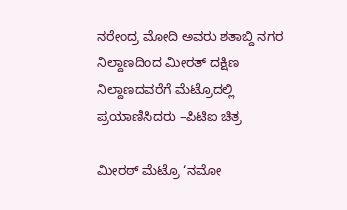ನರೇಂದ್ರ ಮೋದಿ ಅವರು ಶತಾಬ್ದಿ ನಗರ ನಿಲ್ದಾಣದಿಂದ ಮೀರತ್‌ ದಕ್ಷಿಣ ನಿಲ್ದಾಣದವರೆಗೆ ಮೆಟ್ರೊದಲ್ಲಿ ಪ್ರಯಾಣಿಸಿದರು –ಪಿಟಿಐ ಚಿತ್ರ

ಮೀರಠ್ ಮೆಟ್ರೊ ‘ನಮೋ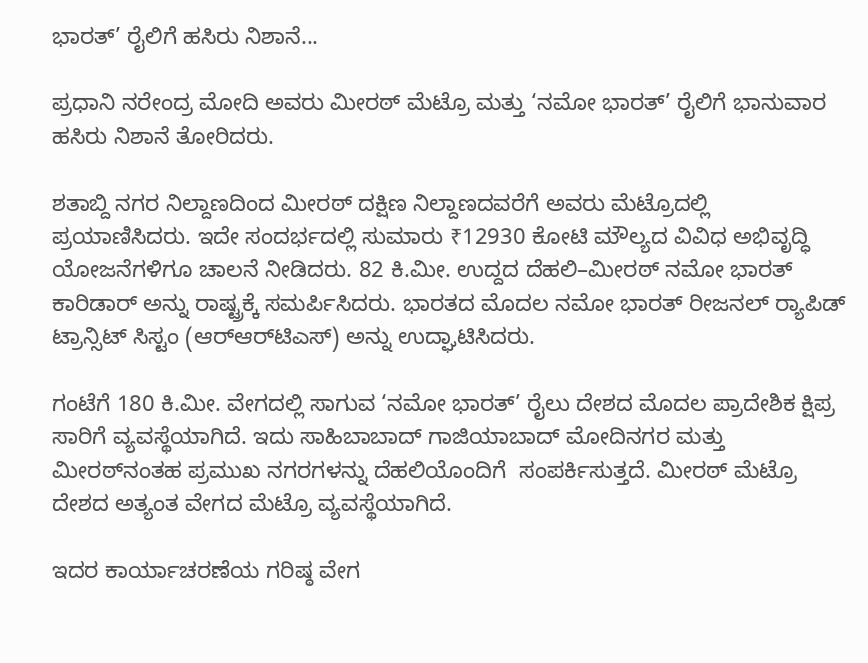ಭಾರತ್‌’ ರೈಲಿಗೆ ಹಸಿರು ನಿಶಾನೆ...

ಪ್ರಧಾನಿ ನರೇಂದ್ರ ಮೋದಿ ಅವರು ಮೀರಠ್ ಮೆಟ್ರೊ ಮತ್ತು ‘ನಮೋ ಭಾರತ್‌’ ರೈಲಿಗೆ ಭಾನುವಾರ ಹಸಿರು ನಿಶಾನೆ ತೋರಿದರು.

ಶತಾಬ್ದಿ ನಗರ ನಿಲ್ದಾಣದಿಂದ ಮೀರಠ್ ದಕ್ಷಿಣ ನಿಲ್ದಾಣದವರೆಗೆ ಅವರು ಮೆಟ್ರೊದಲ್ಲಿ ಪ್ರಯಾಣಿಸಿದರು. ಇದೇ ಸಂದರ್ಭದಲ್ಲಿ ಸುಮಾರು ₹12930 ಕೋಟಿ ಮೌಲ್ಯದ ವಿವಿಧ ಅಭಿವೃದ್ಧಿ ಯೋಜನೆಗಳಿಗೂ ಚಾಲನೆ ನೀಡಿದರು. 82 ಕಿ.ಮೀ. ಉದ್ದದ ದೆಹಲಿ–ಮೀರಠ್ ನಮೋ ಭಾರತ್ ಕಾರಿಡಾರ್ ಅನ್ನು ರಾಷ್ಟ್ರಕ್ಕೆ ಸಮರ್ಪಿಸಿದರು. ಭಾರತದ ಮೊದಲ ನಮೋ ಭಾರತ್ ರೀಜನಲ್ ರ‍್ಯಾಪಿಡ್‌ ಟ್ರಾನ್ಸಿಟ್ ಸಿಸ್ಟಂ (ಆರ್‌ಆರ್‌ಟಿಎಸ್) ಅನ್ನು ಉದ್ಘಾಟಿಸಿದರು.

ಗಂಟೆಗೆ 180 ಕಿ.ಮೀ. ವೇಗದಲ್ಲಿ ಸಾಗುವ ‘ನಮೋ ಭಾರತ್’ ರೈಲು ದೇಶದ ಮೊದಲ ಪ್ರಾದೇಶಿಕ ಕ್ಷಿಪ್ರ ಸಾರಿಗೆ ವ್ಯವಸ್ಥೆಯಾಗಿದೆ. ಇದು ಸಾಹಿಬಾಬಾದ್ ಗಾಜಿಯಾಬಾದ್ ಮೋದಿನಗರ ಮತ್ತು ಮೀರಠ್‌ನಂತಹ ಪ್ರಮುಖ ನಗರಗಳನ್ನು ದೆಹಲಿಯೊಂದಿಗೆ  ಸಂಪರ್ಕಿಸುತ್ತದೆ. ಮೀರಠ್ ಮೆಟ್ರೊ ದೇಶದ ಅತ್ಯಂತ ವೇಗದ ಮೆಟ್ರೊ ವ್ಯವಸ್ಥೆಯಾಗಿದೆ.

ಇದರ ಕಾರ್ಯಾಚರಣೆಯ ಗರಿಷ್ಠ ವೇಗ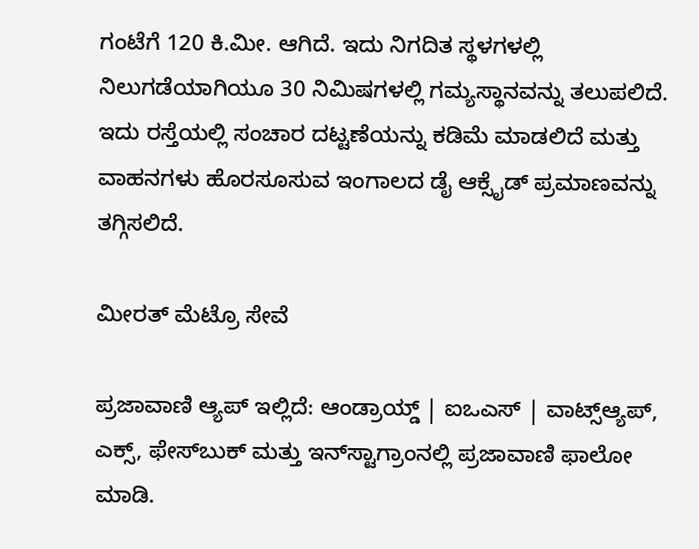ಗಂಟೆಗೆ 120 ಕಿ.ಮೀ. ಆಗಿದೆ. ಇದು ನಿಗದಿತ ಸ್ಥಳಗಳಲ್ಲಿ ನಿಲುಗಡೆಯಾಗಿಯೂ 30 ನಿಮಿಷಗಳಲ್ಲಿ ಗಮ್ಯಸ್ಥಾನವನ್ನು ತಲುಪಲಿದೆ. ಇದು ರಸ್ತೆಯಲ್ಲಿ ಸಂಚಾರ ದಟ್ಟಣೆಯನ್ನು ಕಡಿಮೆ ಮಾಡಲಿದೆ ಮತ್ತು ವಾಹನಗಳು ಹೊರಸೂಸುವ ಇಂಗಾಲದ ಡೈ ಆಕ್ಸೈಡ್‌ ಪ್ರಮಾಣವನ್ನು ತಗ್ಗಿಸಲಿದೆ.

ಮೀರತ್‌ ಮೆಟ್ರೊ ಸೇವೆ

ಪ್ರಜಾವಾಣಿ ಆ್ಯಪ್ ಇಲ್ಲಿದೆ: ಆಂಡ್ರಾಯ್ಡ್ | ಐಒಎಸ್ | ವಾಟ್ಸ್ಆ್ಯಪ್, ಎಕ್ಸ್, ಫೇಸ್‌ಬುಕ್ ಮತ್ತು ಇನ್‌ಸ್ಟಾಗ್ರಾಂನಲ್ಲಿ ಪ್ರಜಾವಾಣಿ ಫಾಲೋ ಮಾಡಿ.